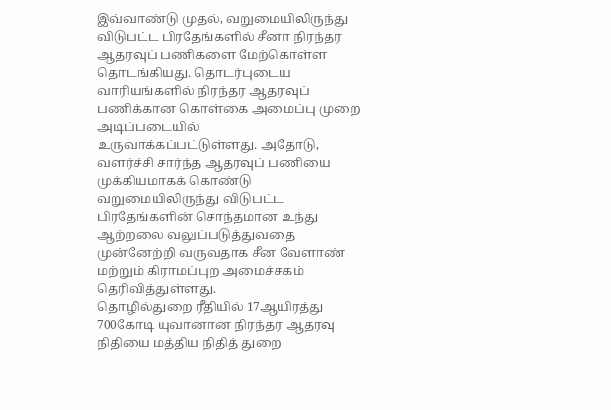இவ்வாண்டு முதல், வறுமையிலிருந்து விடுபட்ட பிரதேங்களில் சீனா நிரந்தர ஆதரவுப் பணிகளை மேற்கொள்ள தொடங்கியது. தொடர்புடைய வாரியங்களில் நிரந்தர ஆதரவுப் பணிக்கான கொள்கை அமைப்பு முறை அடிப்படையில் உருவாக்கப்பட்டுள்ளது. அதோடு, வளர்ச்சி சார்ந்த ஆதரவுப் பணியை முக்கியமாகக் கொண்டு வறுமையிலிருந்து விடுபட்ட பிரதேங்களின் சொந்தமான உந்து ஆற்றலை வலுப்படுத்துவதை முன்னேற்றி வருவதாக சீன வேளாண் மற்றும் கிராமப்புற அமைச்சகம் தெரிவித்துள்ளது.
தொழில்துறை ரீதியில் 17ஆயிரத்து 700கோடி யுவானான நிரந்தர ஆதரவு நிதியை மத்திய நிதித் துறை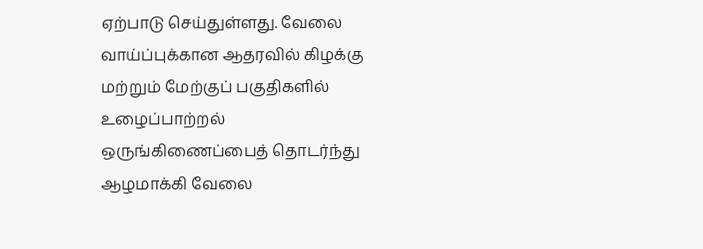ஏற்பாடு செய்துள்ளது. வேலை வாய்ப்புக்கான ஆதரவில் கிழக்கு மற்றும் மேற்குப் பகுதிகளில் உழைப்பாற்றல் ஒருங்கிணைப்பைத் தொடர்ந்து ஆழமாக்கி வேலை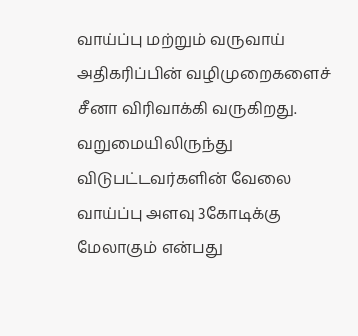வாய்ப்பு மற்றும் வருவாய் அதிகரிப்பின் வழிமுறைகளைச் சீனா விரிவாக்கி வருகிறது. வறுமையிலிருந்து விடுபட்டவர்களின் வேலை வாய்ப்பு அளவு 3கோடிக்கு மேலாகும் என்பது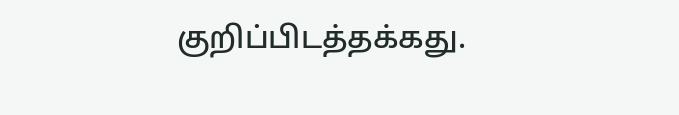குறிப்பிடத்தக்கது.